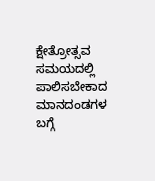ಕ್ಷೇತ್ರೋತ್ಸವ ಸಮಯದಲ್ಲಿ ಪಾಲಿಸಬೇಕಾದ ಮಾನದಂಡಗಳ ಬಗ್ಗೆ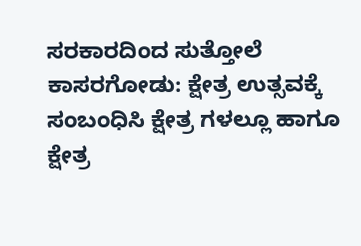ಸರಕಾರದಿಂದ ಸುತ್ತೋಲೆ
ಕಾಸರಗೋಡು: ಕ್ಷೇತ್ರ ಉತ್ಸವಕ್ಕೆ ಸಂಬಂಧಿಸಿ ಕ್ಷೇತ್ರ ಗಳಲ್ಲೂ ಹಾಗೂ ಕ್ಷೇತ್ರ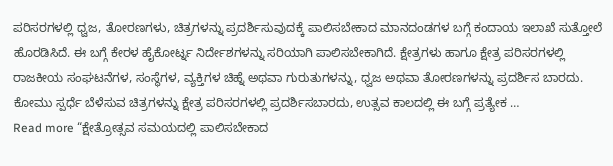ಪರಿಸರಗಳಲ್ಲಿ ಧ್ವಜ, ತೋರಣಗಳು, ಚಿತ್ರಗಳನ್ನು ಪ್ರದರ್ಶಿಸುವುದಕ್ಕೆ ಪಾಲಿಸಬೇಕಾದ ಮಾನದಂಡಗಳ ಬಗ್ಗೆ ಕಂದಾಯ ಇಲಾಖೆ ಸುತ್ತೋಲೆ ಹೊರಡಿಸಿದೆ. ಈ ಬಗ್ಗೆ ಕೇರಳ ಹೈಕೋರ್ಟ್ನ ನಿರ್ದೇಶಗಳನ್ನು ಸರಿಯಾಗಿ ಪಾಲಿಸಬೇಕಾಗಿದೆ. ಕ್ಷೇತ್ರಗಳು ಹಾಗೂ ಕ್ಷೇತ್ರ ಪರಿಸರಗಳಲ್ಲಿ ರಾಜಕೀಯ ಸಂಘಟನೆಗಳ, ಸಂಸ್ಥೆಗಳ, ವ್ಯಕ್ತಿಗಳ ಚಿಹ್ನೆ ಅಥವಾ ಗುರುತುಗಳನ್ನು, ಧ್ವಜ ಅಥವಾ ತೋರಣಗಳನ್ನು ಪ್ರದರ್ಶಿಸ ಬಾರದು. ಕೋಮು ಸ್ಪರ್ಧೆ ಬೆಳೆಸುವ ಚಿತ್ರಗಳನ್ನು ಕ್ಷೇತ್ರ ಪರಿಸರಗಳಲ್ಲಿ ಪ್ರದರ್ಶಿಸಬಾರದು, ಉತ್ಸವ ಕಾಲದಲ್ಲಿ ಈ ಬಗ್ಗೆ ಪ್ರತ್ಯೇಕ …
Read more “ಕ್ಷೇತ್ರೋತ್ಸವ ಸಮಯದಲ್ಲಿ ಪಾಲಿಸಬೇಕಾದ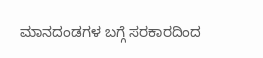ಮಾನದಂಡಗಳ ಬಗ್ಗೆ ಸರಕಾರದಿಂದ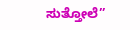ಸುತ್ತೋಲೆ”